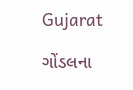Gujarat

ગોંડલના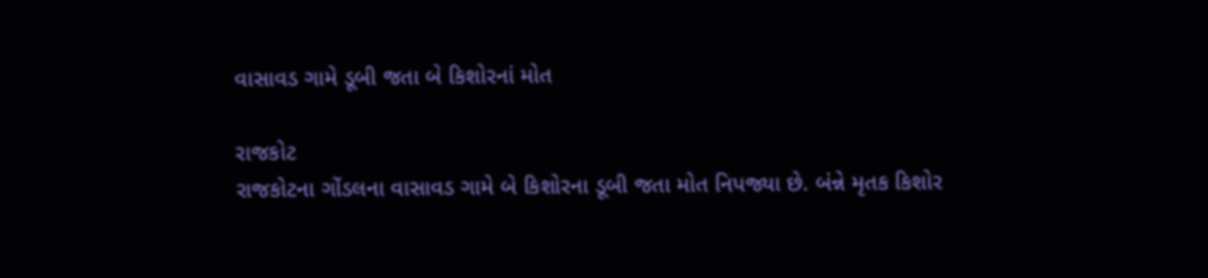વાસાવડ ગામે ડૂબી જતા બે કિશોરનાં મોત

રાજકોટ
રાજકોટના ગોંડલના વાસાવડ ગામે બે કિશોરના ડૂબી જતા મોત નિપજ્યા છે. બંન્ને મૃતક કિશોર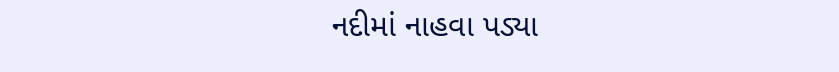નદીમાં નાહવા પડ્યા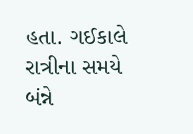હતા. ગઈકાલે રાત્રીના સમયે બંન્ને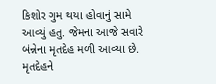કિશોર ગુમ થયા હોવાનું સામે આવ્યું હતુ. જેમના આજે સવારે બંન્નેના મૃતદેહ મળી આવ્યા છે. મૃતદેહને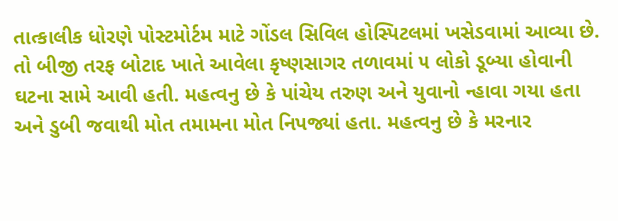તાત્કાલીક ધોરણે પોસ્ટમોર્ટમ માટે ગોંડલ સિવિલ હોસ્પિટલમાં ખસેડવામાં આવ્યા છે.
તો બીજી તરફ બોટાદ ખાતે આવેલા કૃષ્ણસાગર તળાવમાં ૫ લોકો ડૂબ્યા હોવાની ઘટના સામે આવી હતી. મહત્વનુ છે કે પાંચેય તરુણ અને યુવાનો ન્હાવા ગયા હતા અને ડુબી જવાથી મોત તમામના મોત નિપજ્યાં હતા. મહત્વનુ છે કે મરનાર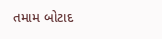તમામ બોટાદ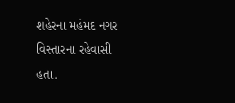શહેરના મહંમદ નગર વિસ્તારના રહેવાસી હતા.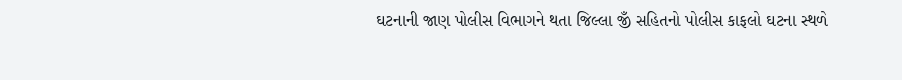ઘટનાની જાણ પોલીસ વિભાગને થતા જિલ્લા જીઁ સહિતનો પોલીસ કાફલો ઘટના સ્થળે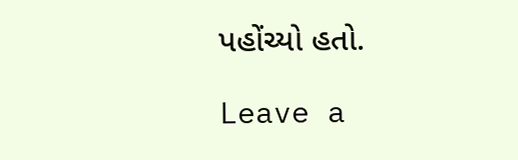પહોંચ્યો હતો.

Leave a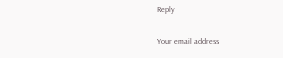Reply

Your email address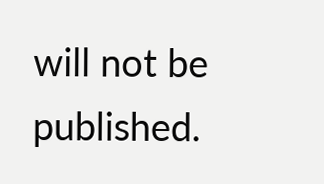will not be published.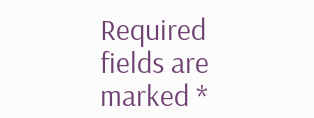Required fields are marked *